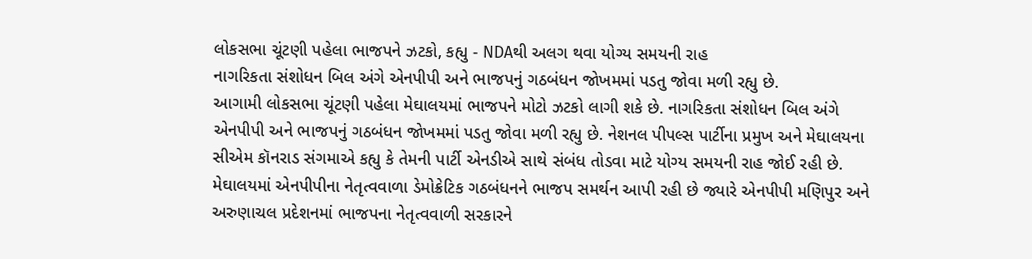લોકસભા ચૂંટણી પહેલા ભાજપને ઝટકો, કહ્યુ - NDAથી અલગ થવા યોગ્ય સમયની રાહ
નાગરિકતા સંશોધન બિલ અંગે એનપીપી અને ભાજપનું ગઠબંધન જોખમમાં પડતુ જોવા મળી રહ્યુ છે.
આગામી લોકસભા ચૂંટણી પહેલા મેઘાલયમાં ભાજપને મોટો ઝટકો લાગી શકે છે. નાગરિકતા સંશોધન બિલ અંગે એનપીપી અને ભાજપનું ગઠબંધન જોખમમાં પડતુ જોવા મળી રહ્યુ છે. નેશનલ પીપલ્સ પાર્ટીના પ્રમુખ અને મેઘાલયના સીએમ કૉનરાડ સંગમાએ કહ્યુ કે તેમની પાર્ટી એનડીએ સાથે સંબંધ તોડવા માટે યોગ્ય સમયની રાહ જોઈ રહી છે. મેઘાલયમાં એનપીપીના નેતૃત્વવાળા ડેમોક્રેટિક ગઠબંધનને ભાજપ સમર્થન આપી રહી છે જ્યારે એનપીપી મણિપુર અને અરુણાચલ પ્રદેશનમાં ભાજપના નેતૃત્વવાળી સરકારને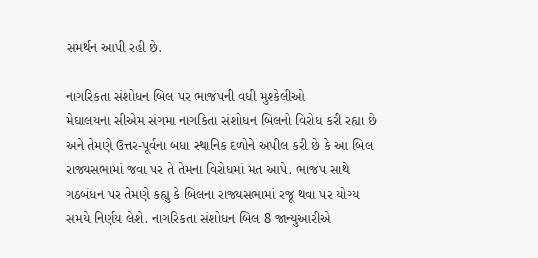સમર્થન આપી રહી છે.

નાગરિકતા સંશોધન બિલ પર ભાજપની વધી મુશ્કેલીઓ
મેઘાલયના સીએમ સંગમા નાગકિતા સંશોધન બિલનો વિરોધ કરી રહ્યા છે અને તેમણે ઉત્તર-પૂર્વના બધા સ્થાનિક દળોને અપીલ કરી છે કે આ બિલ રાજ્યસભામાં જવા પર તે તેમના વિરોધમાં મત આપે. ભાજપ સાથે ગઠબંધન પર તેમણે કહ્યુ કે બિલના રાજ્યસભામાં રજૂ થવા પર યોગ્ય સમયે નિર્ણય લેશે. નાગરિકતા સંશોધન બિલ 8 જાન્યુઆરીએ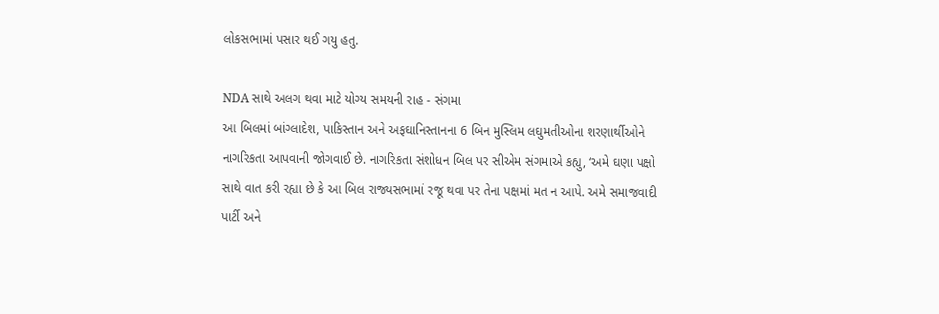લોકસભામાં પસાર થઈ ગયુ હતુ.

NDA સાથે અલગ થવા માટે યોગ્ય સમયની રાહ - સંગમા
આ બિલમાં બાંગ્લાદેશ, પાકિસ્તાન અને અફઘાનિસ્તાનના 6 બિન મુસ્લિમ લઘુમતીઓના શરણાર્થીઓને નાગરિકતા આપવાની જોગવાઈ છે. નાગરિકતા સંશોધન બિલ પર સીએમ સંગમાએ કહ્યુ, ‘અમે ઘણા પક્ષો સાથે વાત કરી રહ્યા છે કે આ બિલ રાજ્યસભામાં રજૂ થવા પર તેના પક્ષમાં મત ન આપે. અમે સમાજવાદી પાર્ટી અને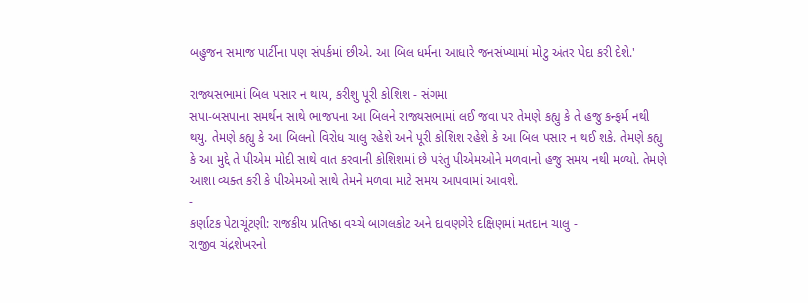બહુજન સમાજ પાર્ટીના પણ સંપર્કમાં છીએ. આ બિલ ધર્મના આધારે જનસંખ્યામાં મોટુ અંતર પેદા કરી દેશે.'

રાજ્યસભામાં બિલ પસાર ન થાય, કરીશુ પૂરી કોશિશ - સંગમા
સપા-બસપાના સમર્થન સાથે ભાજપના આ બિલને રાજ્યસભામાં લઈ જવા પર તેમણે કહ્યુ કે તે હજુ કન્ફર્મ નથી થયુ. તેમણે કહ્યુ કે આ બિલનો વિરોધ ચાલુ રહેશે અને પૂરી કોશિશ રહેશે કે આ બિલ પસાર ન થઈ શકે. તેમણે કહ્યુ કે આ મુદ્દે તે પીએમ મોદી સાથે વાત કરવાની કોશિશમાં છે પરંતુ પીએમઓને મળવાનો હજુ સમય નથી મળ્યો. તેમણે આશા વ્યક્ત કરી કે પીએમઓ સાથે તેમને મળવા માટે સમય આપવામાં આવશે.
-
કર્ણાટક પેટાચૂંટણી: રાજકીય પ્રતિષ્ઠા વચ્ચે બાગલકોટ અને દાવણગેરે દક્ષિણમાં મતદાન ચાલુ -
રાજીવ ચંદ્રશેખરનો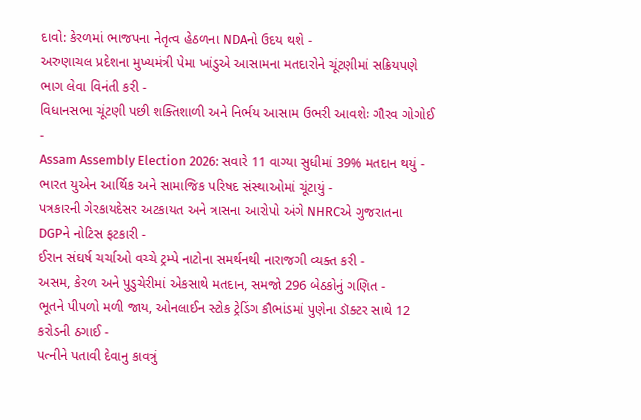દાવો: કેરળમાં ભાજપના નેતૃત્વ હેઠળના NDAનો ઉદય થશે -
અરુણાચલ પ્રદેશના મુખ્યમંત્રી પેમા ખાંડુએ આસામના મતદારોને ચૂંટણીમાં સક્રિયપણે ભાગ લેવા વિનંતી કરી -
વિધાનસભા ચૂંટણી પછી શક્તિશાળી અને નિર્ભય આસામ ઉભરી આવશેઃ ગૌરવ ગોગોઈ -
Assam Assembly Election 2026: સવારે 11 વાગ્યા સુધીમાં 39% મતદાન થયું -
ભારત યુએન આર્થિક અને સામાજિક પરિષદ સંસ્થાઓમાં ચૂંટાયું -
પત્રકારની ગેરકાયદેસર અટકાયત અને ત્રાસના આરોપો અંગે NHRCએ ગુજરાતના DGPને નોટિસ ફટકારી -
ઈરાન સંઘર્ષ ચર્ચાઓ વચ્ચે ટ્રમ્પે નાટોના સમર્થનથી નારાજગી વ્યક્ત કરી -
અસમ, કેરળ અને પુડુચેરીમાં એકસાથે મતદાન, સમજો 296 બેઠકોનું ગણિત -
ભૂતને પીપળો મળી જાય, ઓનલાઈન સ્ટોક ટ્રેડિંગ કૌભાંડમાં પુણેના ડૉક્ટર સાથે 12 કરોડની ઠગાઈ -
પત્નીને પતાવી દેવાનુ કાવત્રું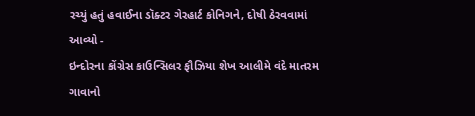રચ્યું હતું હવાઈના ડૉક્ટર ગેરહાર્ટ કોનિગને, દોષી ઠેરવવામાં આવ્યો -
ઇન્દોરના કોંગ્રેસ કાઉન્સિલર ફૌઝિયા શેખ આલીમે વંદે માતરમ ગાવાનો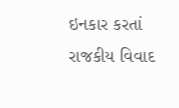ઇનકાર કરતાં રાજકીય વિવાદ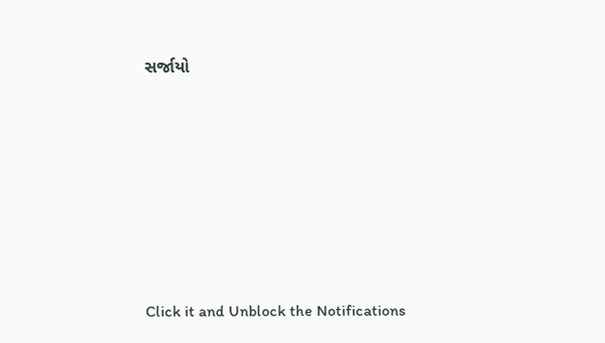સર્જાયો








Click it and Unblock the Notifications